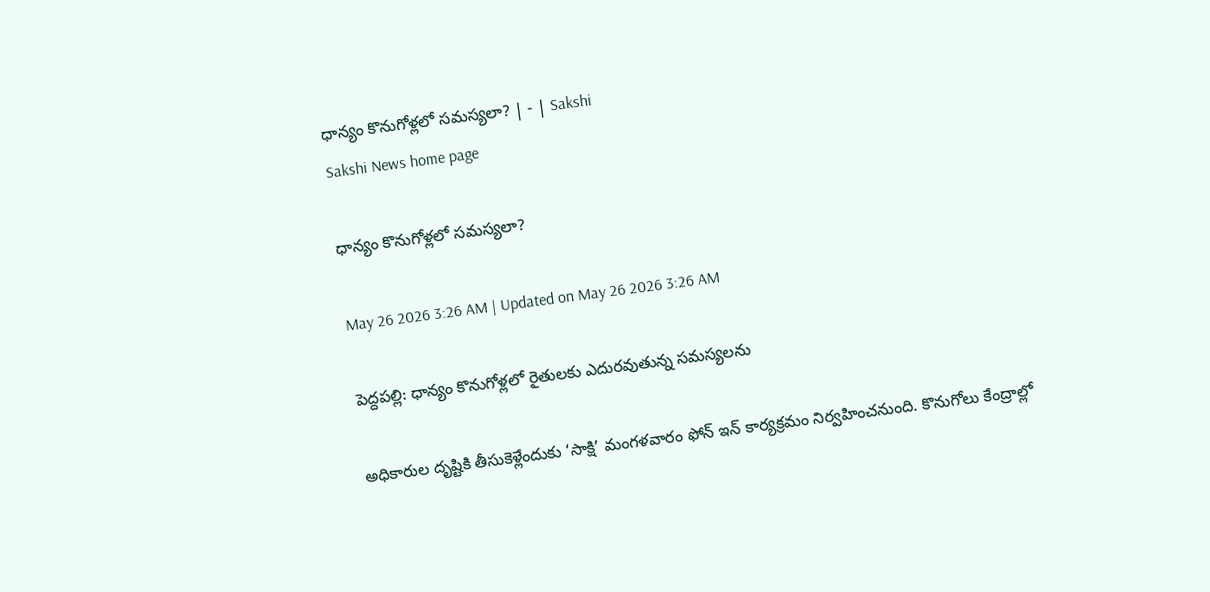ధాన్యం కొనుగోళ్లలో సమస్యలా? | - | Sakshi
Sakshi News home page

ధాన్యం కొనుగోళ్లలో సమస్యలా?

May 26 2026 3:26 AM | Updated on May 26 2026 3:26 AM

పెద్దపల్లి: ధాన్యం కొనుగోళ్లలో రైతులకు ఎదురవుతున్న సమస్యలను

అధికారుల దృష్టికి తీసుకెళ్లేందుకు ‘సాక్షి’ మంగళవారం ఫోన్‌ ఇన్‌ కార్యక్రమం నిర్వహించనుంది. కొనుగోలు కేంద్రాల్లో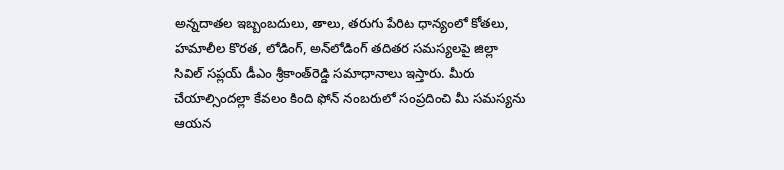అన్నదాతల ఇబ్బంబదులు, తాలు, తరుగు పేరిట ధాన్యంలో కోతలు, హమాలీల కొరత, లోడింగ్‌, అన్‌లోడింగ్‌ తదితర సమస్యలపై జిల్లా సివిల్‌ సప్లయ్‌ డీఎం శ్రీకాంత్‌రెడ్డి సమాధానాలు ఇస్తారు. మీరు చేయాల్సిందల్లా కేవలం కింది ఫోన్‌ నంబరులో సంప్రదించి మీ సమస్యను ఆయన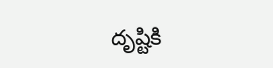దృష్టికి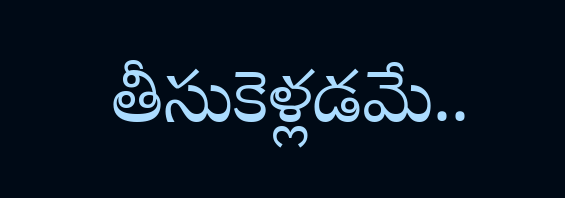తీసుకెళ్లడమే..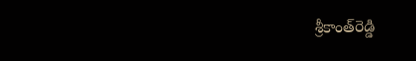శ్రీకాంత్‌రెడ్డి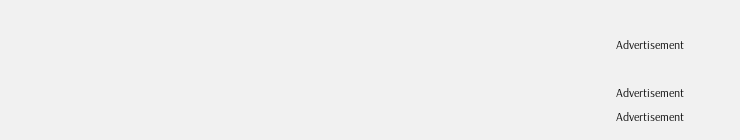Advertisement

Advertisement
Advertisement